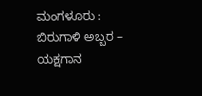ಮಂಗಳೂರು : ಬಿರುಗಾಳಿ ಅಬ್ಬರ – ಯಕ್ಷಗಾನ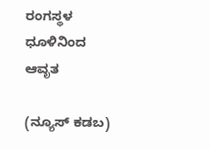ರಂಗಸ್ಥಳ ಧೂಳಿನಿಂದ ಆವೃತ

(ನ್ಯೂಸ್‌ ಕಡಬ)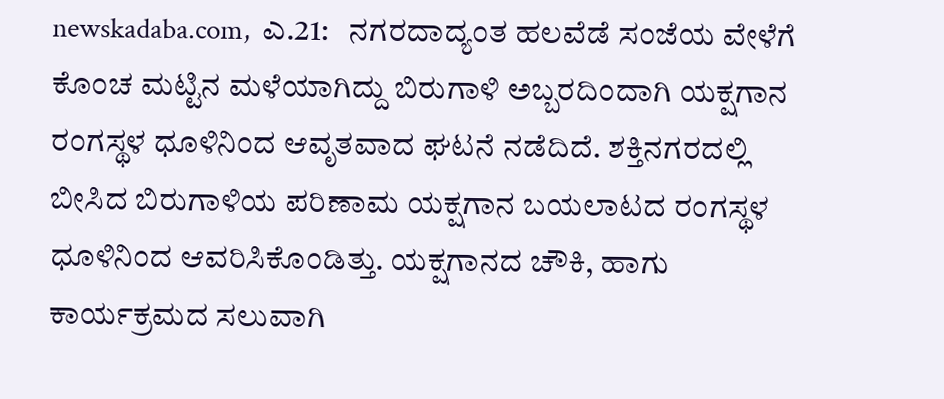newskadaba.com,  ಎ.21:   ನಗರದಾದ್ಯಂತ ಹಲವೆಡೆ ಸಂಜೆಯ ವೇಳೆಗೆ ಕೊಂಚ ಮಟ್ಟಿನ ಮಳೆಯಾಗಿದ್ದು ಬಿರುಗಾಳಿ ಅಬ್ಬರದಿಂದಾಗಿ ಯಕ್ಷಗಾನ ರಂಗಸ್ಥಳ ಧೂಳಿನಿಂದ ಆವೃತವಾದ ಘಟನೆ ನಡೆದಿದೆ. ಶಕ್ತಿನಗರದಲ್ಲಿ ಬೀಸಿದ ಬಿರುಗಾಳಿಯ ಪರಿಣಾಮ ಯಕ್ಷಗಾನ ಬಯಲಾಟದ ರಂಗಸ್ಥಳ ಧೂಳಿನಿಂದ ಆವರಿಸಿಕೊಂಡಿತ್ತು. ಯಕ್ಷಗಾನದ ಚೌಕಿ, ಹಾಗು ಕಾರ್ಯಕ್ರಮದ ಸಲುವಾಗಿ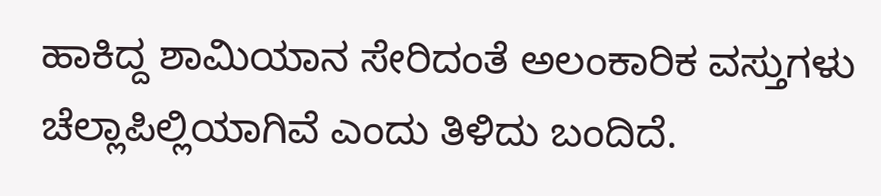ಹಾಕಿದ್ದ ಶಾಮಿಯಾನ ಸೇರಿದಂತೆ ಅಲಂಕಾರಿಕ ವಸ್ತುಗಳು ಚೆಲ್ಲಾಪಿಲ್ಲಿಯಾಗಿವೆ ಎಂದು ತಿಳಿದು ಬಂದಿದೆ.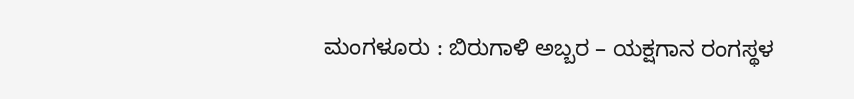ಮಂಗಳೂರು : ಬಿರುಗಾಳಿ ಅಬ್ಬರ – ಯಕ್ಷಗಾನ ರಂಗಸ್ಥಳ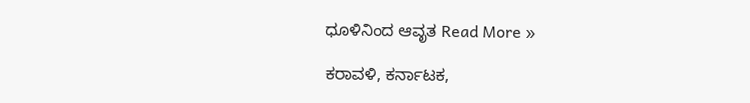ಧೂಳಿನಿಂದ ಆವೃತ Read More »

ಕರಾವಳಿ, ಕರ್ನಾಟಕ,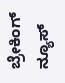ಬ್ರೇಕಿಂಗ್ ನ್ಯೂಸ್